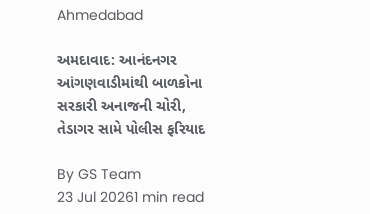Ahmedabad

અમદાવાદ: આનંદનગર આંગણવાડીમાંથી બાળકોના સરકારી અનાજની ચોરી, તેડાગર સામે પોલીસ ફરિયાદ

By GS Team
23 Jul 20261 min read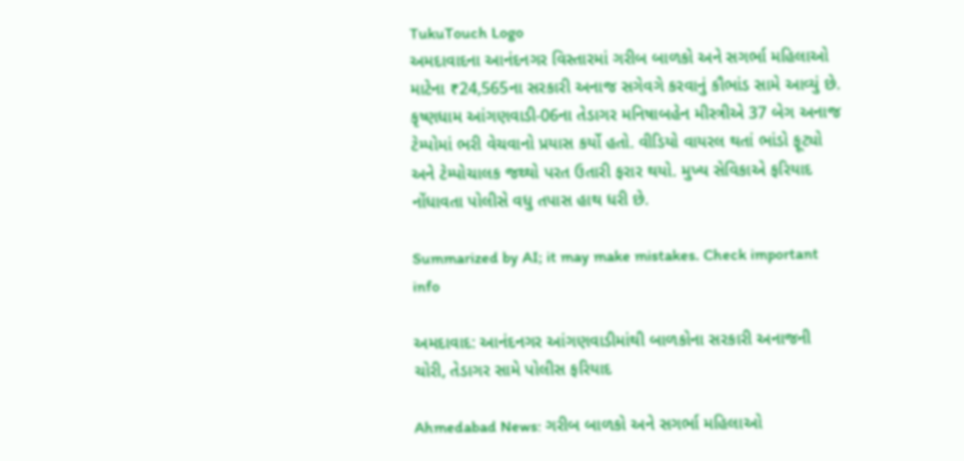TukuTouch Logo
અમદાવાદના આનંદનગર વિસ્તારમાં ગરીબ બાળકો અને સગર્ભા મહિલાઓ માટેના ₹24,565ના સરકારી અનાજ સગેવગે કરવાનું કૌભાંડ સામે આવ્યું છે. કૃષ્ણધામ આંગણવાડી-06ના તેડાગર મનિષાબહેન મીસ્ત્રીએ 37 બેગ અનાજ ટેમ્પોમાં ભરી વેચવાનો પ્રયાસ કર્યો હતો. વીડિયો વાયરલ થતાં ભાંડો ફૂટ્યો અને ટેમ્પોચાલક જથ્થો પરત ઉતારી ફરાર થયો. મુખ્ય સેવિકાએ ફરિયાદ નોંધાવતા પોલીસે વધુ તપાસ હાથ ધરી છે.

Summarized by AI; it may make mistakes. Check important info

અમદાવાદ: આનંદનગર આંગણવાડીમાંથી બાળકોના સરકારી અનાજની ચોરી, તેડાગર સામે પોલીસ ફરિયાદ

Ahmedabad News: ગરીબ બાળકો અને સગર્ભા મહિલાઓ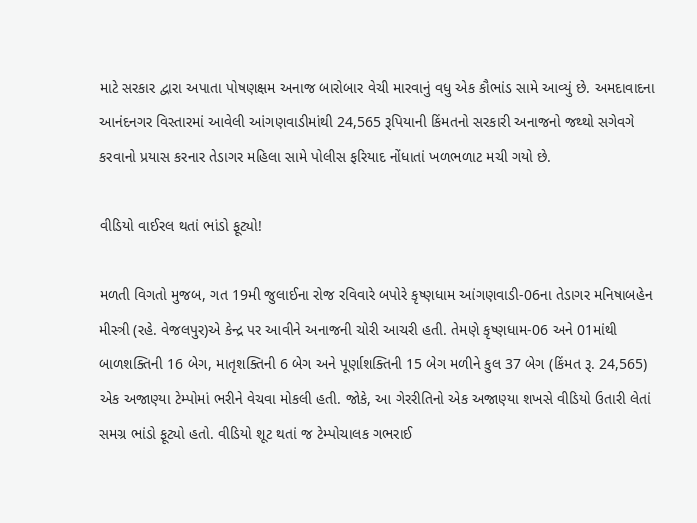માટે સરકાર દ્વારા અપાતા પોષણક્ષમ અનાજ બારોબાર વેચી મારવાનું વધુ એક કૌભાંડ સામે આવ્યું છે. અમદાવાદના આનંદનગર વિસ્તારમાં આવેલી આંગણવાડીમાંથી 24,565 રૂપિયાની કિંમતનો સરકારી અનાજનો જથ્થો સગેવગે કરવાનો પ્રયાસ કરનાર તેડાગર મહિલા સામે પોલીસ ફરિયાદ નોંધાતાં ખળભળાટ મચી ગયો છે.

વીડિયો વાઈરલ થતાં ભાંડો ફૂટ્યો!

મળતી વિગતો મુજબ, ગત 19મી જુલાઈના રોજ રવિવારે બપોરે કૃષ્ણધામ આંગણવાડી-06ના તેડાગર મનિષાબહેન મીસ્ત્રી (રહે. વેજલપુર)એ કેન્દ્ર પર આવીને અનાજની ચોરી આચરી હતી. તેમણે કૃષ્ણધામ-06 અને 01માંથી બાળશક્તિની 16 બેગ, માતૃશક્તિની 6 બેગ અને પૂર્ણાશક્તિની 15 બેગ મળીને કુલ 37 બેગ (કિંમત રૂ. 24,565) એક અજાણ્યા ટેમ્પોમાં ભરીને વેચવા મોકલી હતી. જોકે, આ ગેરરીતિનો એક અજાણ્યા શખસે વીડિયો ઉતારી લેતાં સમગ્ર ભાંડો ફૂટ્યો હતો. વીડિયો શૂટ થતાં જ ટેમ્પોચાલક ગભરાઈ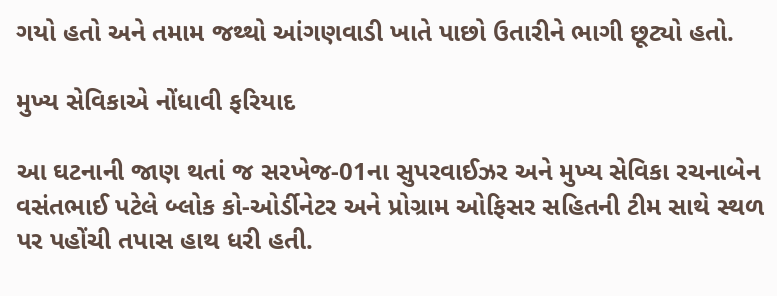ગયો હતો અને તમામ જથ્થો આંગણવાડી ખાતે પાછો ઉતારીને ભાગી છૂટ્યો હતો.

મુખ્ય સેવિકાએ નોંધાવી ફરિયાદ

આ ઘટનાની જાણ થતાં જ સરખેજ-01ના સુપરવાઈઝર અને મુખ્ય સેવિકા રચનાબેન વસંતભાઈ પટેલે બ્લોક કો-ઓર્ડીનેટર અને પ્રોગ્રામ ઓફિસર સહિતની ટીમ સાથે સ્થળ પર પહોંચી તપાસ હાથ ધરી હતી.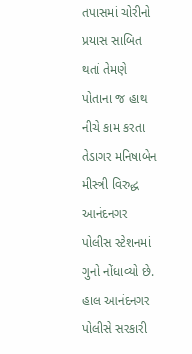તપાસમાં ચોરીનો પ્રયાસ સાબિત થતાં તેમણે પોતાના જ હાથ નીચે કામ કરતા તેડાગર મનિષાબેન મીસ્ત્રી વિરુદ્ધ આનંદનગર પોલીસ સ્ટેશનમાં ગુનો નોંધાવ્યો છે. હાલ આનંદનગર પોલીસે સરકારી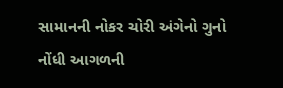સામાનની નોકર ચોરી અંગેનો ગુનો નોંધી આગળની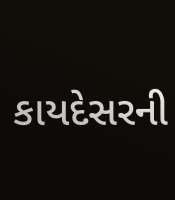કાયદેસરની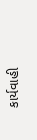કાર્યવાહી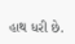હાથ ધરી છે.